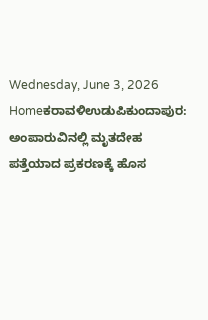Wednesday, June 3, 2026
Homeಕರಾವಳಿಉಡುಪಿಕುಂದಾಪುರ: ಅಂಪಾರುವಿನಲ್ಲಿ ಮೃತದೇಹ ಪತ್ತೆಯಾದ ಪ್ರಕರಣಕ್ಕೆ ಹೊಸ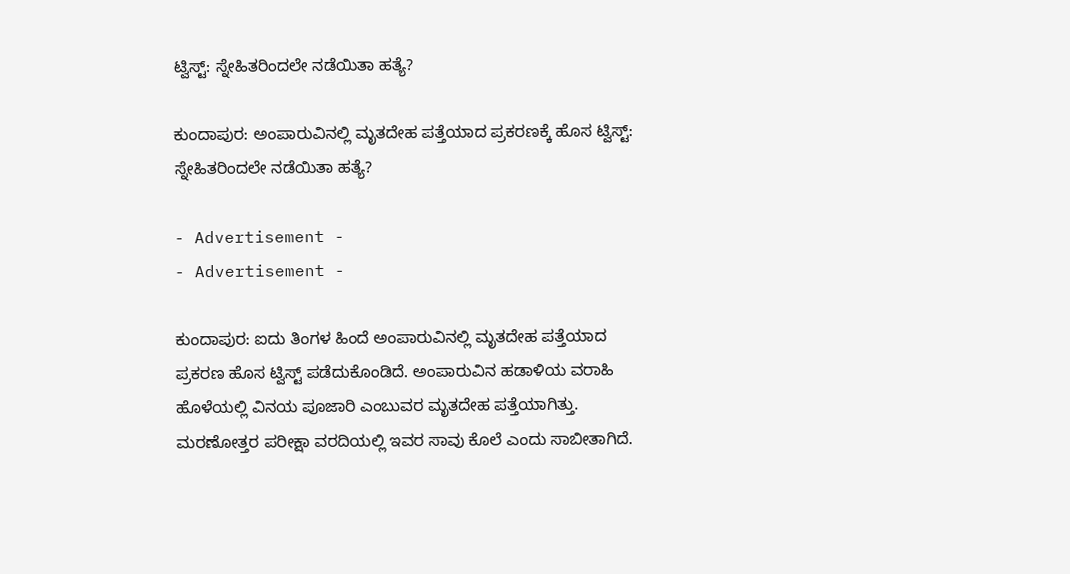ಟ್ವಿಸ್ಟ್‌: ಸ್ನೇಹಿತರಿಂದಲೇ ನಡೆಯಿತಾ ಹತ್ಯೆ?

ಕುಂದಾಪುರ: ಅಂಪಾರುವಿನಲ್ಲಿ ಮೃತದೇಹ ಪತ್ತೆಯಾದ ಪ್ರಕರಣಕ್ಕೆ ಹೊಸ ಟ್ವಿಸ್ಟ್‌: ಸ್ನೇಹಿತರಿಂದಲೇ ನಡೆಯಿತಾ ಹತ್ಯೆ?

- Advertisement -
- Advertisement -

ಕುಂದಾಪುರ: ಐದು ತಿಂಗಳ ಹಿಂದೆ ಅಂಪಾರುವಿನಲ್ಲಿ ಮೃತದೇಹ ಪತ್ತೆಯಾದ ಪ್ರಕರಣ ಹೊಸ ಟ್ವಿಸ್ಟ್‌ ಪಡೆದುಕೊಂಡಿದೆ. ಅಂಪಾರುವಿನ ಹಡಾಳಿಯ ವರಾಹಿ ಹೊಳೆಯಲ್ಲಿ ವಿನಯ ಪೂಜಾರಿ ಎಂಬುವರ ಮೃತದೇಹ ಪತ್ತೆಯಾಗಿತ್ತು. ಮರಣೋತ್ತರ ಪರೀಕ್ಷಾ ವರದಿಯಲ್ಲಿ ಇವರ ಸಾವು ಕೊಲೆ ಎಂದು ಸಾಬೀತಾಗಿದೆ.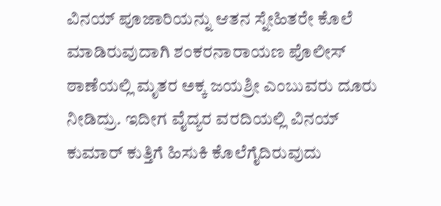ವಿನಯ್‌ ಪೂಜಾರಿಯನ್ನು ಆತನ ಸ್ನೇಹಿತರೇ ಕೊಲೆ ಮಾಡಿರುವುದಾಗಿ ಶಂಕರನಾರಾಯಣ ಪೊಲೀಸ್ ಠಾಣೆಯಲ್ಲಿ ಮೃತರ ಅಕ್ಕ ಜಯಶ್ರೀ ಎಂಬುವರು ದೂರು ನೀಡಿದ್ರು. ಇದೀಗ ವೈದ್ಯರ ವರದಿಯಲ್ಲಿ ವಿನಯ್‌ ಕುಮಾರ್‌ ಕುತ್ತಿಗೆ ಹಿಸುಕಿ ಕೊಲೆಗೈದಿರುವುದು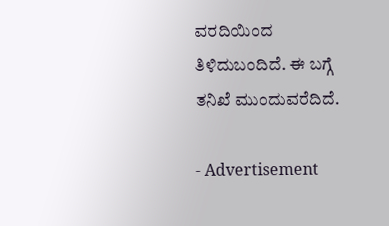ವರದಿಯಿಂದ ತಿಳಿದುಬಂದಿದೆ. ಈ ಬಗ್ಗೆ ತನಿಖೆ ಮುಂದುವರೆದಿದೆ.

- Advertisement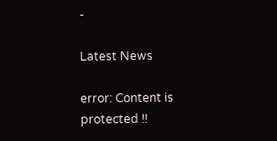-

Latest News

error: Content is protected !!